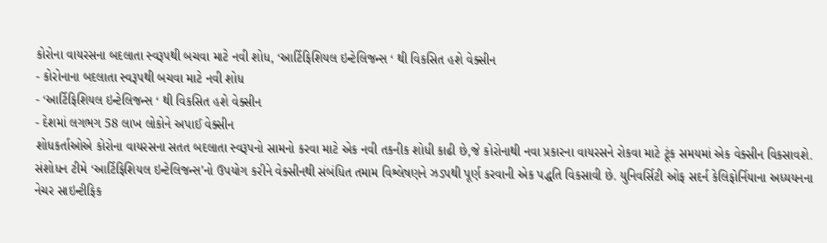કોરોના વાયરસના બદલાતા સ્વરૂપથી બચવા માટે નવી શોધ, ‘આર્ટિફિશિયલ ઇન્ટેલિજન્સ ‘ થી વિકસિત હશે વેક્સીન
- કોરોનાના બદલાતા સ્વરૂપથી બચવા માટે નવી શોધ
- ‘આર્ટિફિશિયલ ઇન્ટેલિજન્સ ‘ થી વિકસિત હશે વેક્સીન
- દેશમાં લગભગ 58 લાખ લોકોને અપાઈ વેક્સીન
શોધકર્તાઓએ કોરોના વાયરસના સતત બદલાતા સ્વરૂપનો સામનો કરવા માટે એક નવી તકનીક શોધી કાઢી છે,જે કોરોનાથી નવા પ્રકારના વાયરસને રોકવા માટે ટૂંક સમયમાં એક વેક્સીન વિકસાવશે.
સંશોધન ટીમે ‘આર્ટિફિશિયલ ઇન્ટેલિજન્સ’નો ઉપયોગ કરીને વેક્સીનથી સંબંધિત તમામ વિશ્લેષણને ઝડપથી પૂર્ણ કરવાની એક પદ્ધતિ વિકસાવી છે. યુનિવર્સિટી ઓફ સદર્ન કેલિફોર્નિયાના અધ્યયનના નેચર સાઇન્ટીફિક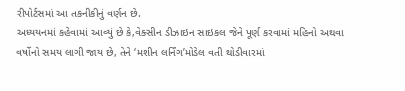રીપોર્ટસમાં આ તકનીકીનું વર્ણન છે.
અધ્યયનમાં કહેવામાં આવ્યું છે કે,વેક્સીન ડીઝાઇન સાઇકલ જેને પૂર્ણ કરવામાં મહિનો અથવા વર્ષોનો સમય લાગી જાય છે, તેને ‘મશીન લર્નિંગ’મોડેલ વતી થોડીવારમાં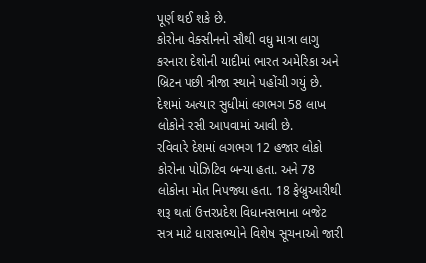પૂર્ણ થઈ શકે છે.
કોરોના વેક્સીનનો સૌથી વધુ માત્રા લાગુ કરનારા દેશોની યાદીમાં ભારત અમેરિકા અને બ્રિટન પછી ત્રીજા સ્થાને પહોંચી ગયું છે. દેશમાં અત્યાર સુધીમાં લગભગ 58 લાખ લોકોને રસી આપવામાં આવી છે.
રવિવારે દેશમાં લગભગ 12 હજાર લોકો કોરોના પોઝિટિવ બન્યા હતા. અને 78 લોકોના મોત નિપજ્યા હતા. 18 ફેબ્રુઆરીથી શરૂ થતાં ઉત્તરપ્રદેશ વિધાનસભાના બજેટ સત્ર માટે ધારાસભ્યોને વિશેષ સૂચનાઓ જારી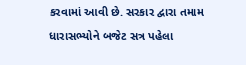કરવામાં આવી છે. સરકાર દ્વારા તમામ ધારાસભ્યોને બજેટ સત્ર પહેલા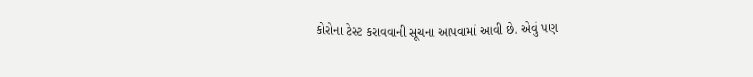કોરોના ટેસ્ટ કરાવવાની સૂચના આપવામાં આવી છે. એવું પણ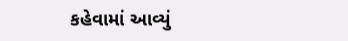કહેવામાં આવ્યું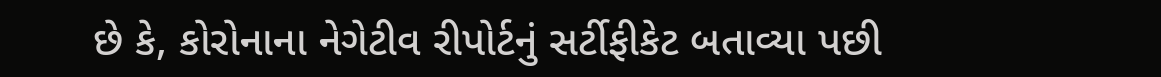છે કે, કોરોનાના નેગેટીવ રીપોર્ટનું સર્ટીફીકેટ બતાવ્યા પછી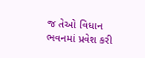જ તેઓ વિધાન ભવનમાં પ્રવેશ કરી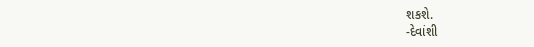શકશે.
-દેવાંશી